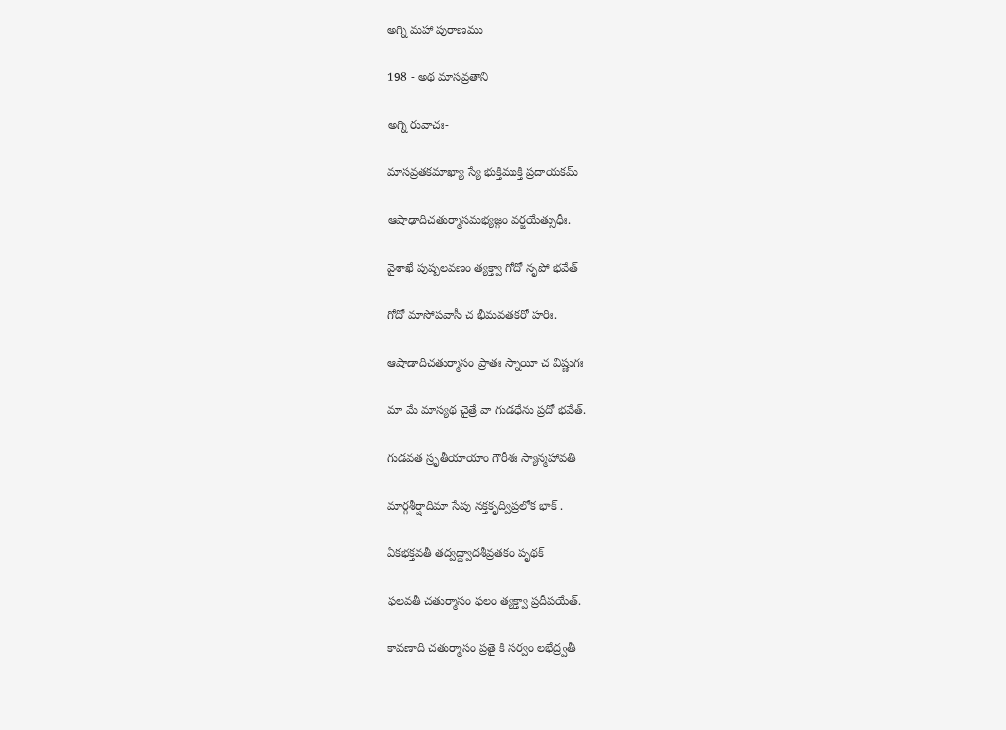అగ్ని మహా పురాణము

198 - అథ మాసవ్రతాని

అగ్ని రువాచః-

మాసవ్రతకమాఖ్యా స్యే భుక్తిముక్తి ప్రదాయకమ్

ఆషాఢాదిచతుర్మాసమభ్యజ్గం వర్జయేత్సుధీః.

వైశాఖే పుష్పలవణం త్యక్త్వా గోదో నృపో భవేత్

గోదో మాసోపవాసీ చ భీమవతకరో హరిః.

ఆషాడాదిచతుర్మాసం ప్రాతః స్నాయీ చ విష్ణుగః

మా మే మాస్యథ చైత్రే వా గుడధేను ప్రదో భవేత్.

గుడవత స్రృతీయాయాం గౌరీశః స్యాన్మహావతి

మార్గశీర్షాదిమా సేపు నక్తకృద్విప్రలోక భాక్ .

ఏకభక్తవతీ తద్వద్ద్వాదశీవ్రతకం పృథక్

ఫలవతీ చతుర్మాసం ఫలం త్యక్త్వా ప్రదీపయేత్.

కావణాది చతుర్మాసం ప్రతై కి సర్వం లభేద్ర్వతీ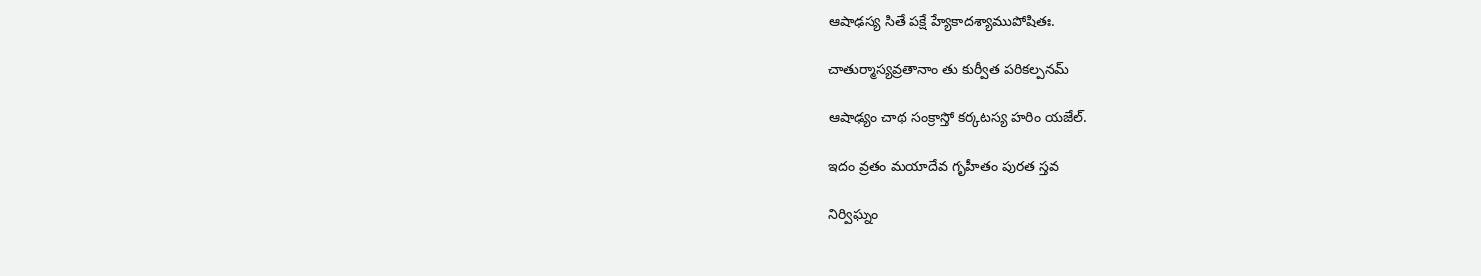ఆషాఢస్య సితే పక్షే హ్యేకాదశ్యాముపోషితః.

చాతుర్మాస్యవ్రతానాం తు కుర్వీత పరికల్పనమ్

ఆషాఢ్యం చాథ సంక్రాస్తో కర్కటస్య హరిం యజేల్.

ఇదం వ్రతం మయాదేవ గృహీతం పురత స్తవ

నిర్విఘ్నం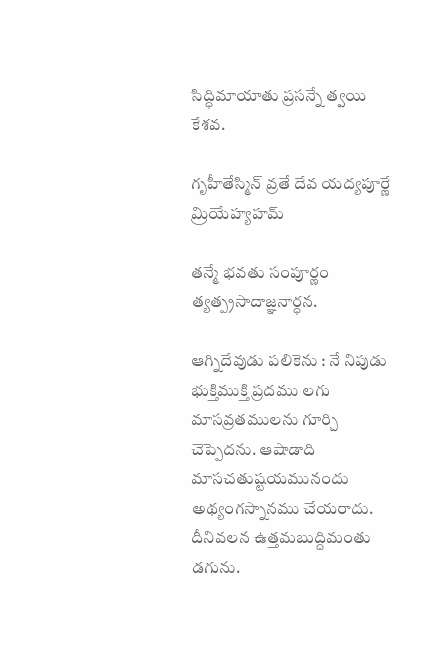సిద్ధిమాయాతు ప్రసన్నే త్వయి కేశవ.

గృహీతేస్మిన్ వ్రతే దేవ యద్యపూర్ణే మ్రియేహ్యహమ్

తన్మే భవతు సంపూర్ణం త్యత్ప్రసాదాజ్ఞనార్ధన.

ఆగ్నిదేవుడు పలికెను : నే నిపుడు భుక్తిముక్తి ప్రదము లగు మాసవ్రతములను గూర్చి చెప్పెదను. ఆషాడాది మాసచతుష్టయమునందు అథ్యంగస్నానము చేయరాదు. దీనివలన ఉత్తమబుద్దిమంతు డగును.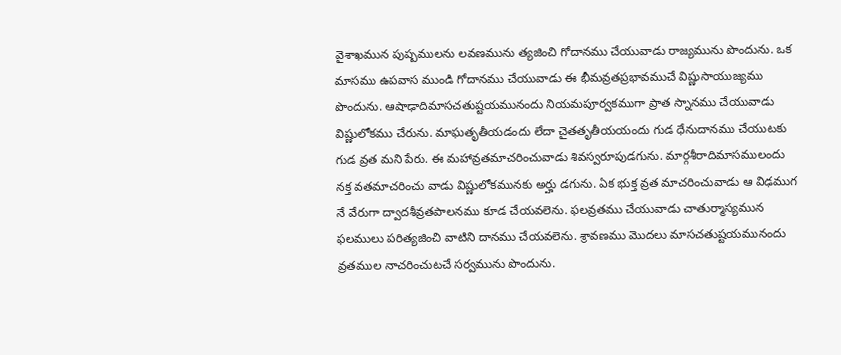వైశాఖమున పుష్పములను లవణమును త్యజించి గోదానము చేయువాడు రాజ్యమును పొందును. ఒక మాసము ఉపవాస ముండి గోదానము చేయువాడు ఈ భీమవ్రతప్రభావముచే విష్ణుసాయుజ్యము పొందును. ఆషాఢాదిమాసచతుష్టయమునందు నియమపూర్వకముగా ప్రాత స్నానము చేయువాడు విష్ణులోకము చేరును. మాఘతృతీయడందు లేదా చైతతృతీయయందు గుడ ధేనుదానము చేయుటకు గుడ వ్రత మని పేరు. ఈ మహావ్రతమాచరించువాడు శివస్వరూపుడగును. మార్గశీరాదిమాసములందు నక్త వతమాచరించు వాడు విష్ణులోకమునకు అర్హు డగును. ఏక భుక్త వ్రత మాచరించువాడు ఆ విఢముగ నే వేరుగా ద్వాదశీవ్రతపాలనము కూడ చేయవలెను. ఫలవ్రతము చేయువాడు చాతుర్మాస్యమున ఫలములు పరిత్యజించి వాటిని దానము చేయవలెను. శ్రావణము మొదలు మాసచతుష్టయమునందు వ్రతముల నాచరించుటచే సర్వమును పొందును.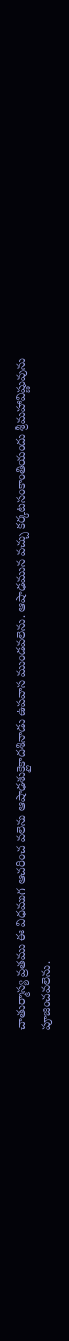చాతుర్మాస్య వ్రతము ఈ విధముగ ఆచరించ వలెను ఆషాఢశుక్లైకాదశినాడు ఉపవాస ముండవలెను. ఆషాఢమున వచ్చు కర్కటసంకాంతియందు శ్రీమహావిష్ణువును పూజించవలెను.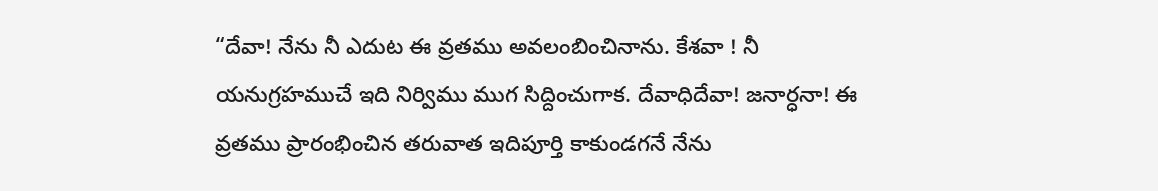“దేవా! నేను నీ ఎదుట ఈ వ్రతము అవలంబించినాను. కేశవా ! నీ యనుగ్రహముచే ఇది నిర్విము ముగ సిద్దించుగాక. దేవాధిదేవా! జనార్ధనా! ఈ వ్రతము ప్రారంభించిన తరువాత ఇదిపూర్తి కాకుండగనే నేను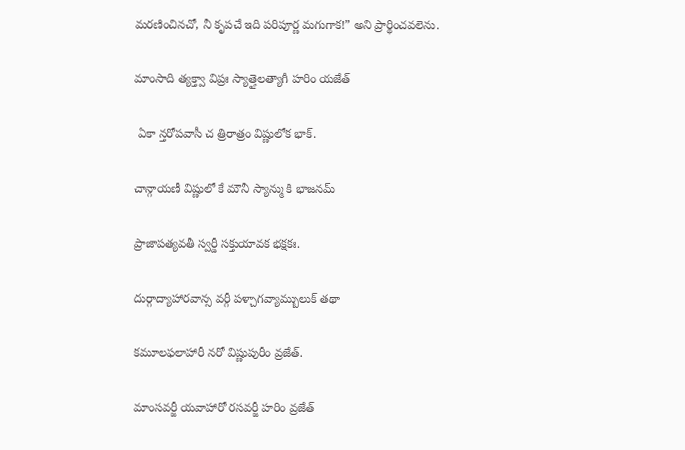మరణించినచో, నీ కృపచే ఇది పరిపూర్ణ మగుగాక!” అని ప్రార్థించవలెను.

మాంసాది త్యక్త్వా విప్రః స్యాత్తైలత్యాగీ హరిం యజేత్

 ఏకా న్తరోపవాసీ చ త్రిరాత్రం విష్ణులోక భాక్.

చాన్గాయణీ విష్ణులో కే మౌనీ స్యాన్ము కి భాజనమ్

ప్రాజాపత్యవతీ స్వర్డీ సక్తుయావక భక్షకః.

దుర్గాద్యాహారవాన్స వర్గీ పళ్చాగవ్యామ్బులుక్ తథా

కమూలఫలాహారీ నరో విష్ణుపురీం వ్రజేత్.

మాంసవర్జీ యవాహారో రసవర్జీ హరిం వ్రజేత్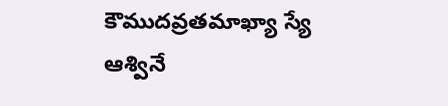కౌముదవ్రతమాఖ్యా స్యే ఆశ్వినే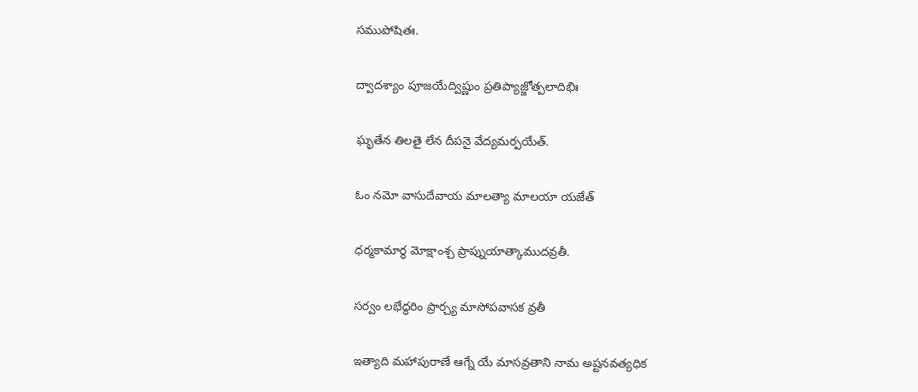సముపోషితః.

ద్వాదశ్యాం పూజయేద్విష్ణుం ప్రతిప్యాజ్జోత్పలాదిభిః

ఘృతేన తిలతై లేన దీపనై వేద్యమర్పయేత్.

ఓం నమో వాసుదేవాయ మాలత్యా మాలయా యజేత్

ధర్మకామార్థ మోక్షాంశ్చ ప్రాప్నుయాత్కాముదవ్రతీ.

సర్వం లభేద్ధరిం ప్రార్చ్య మాసోపవాసక వ్రతీ

ఇత్యాది మహాపురాణే ఆగ్నే యే మాసవ్రతాని నామ అష్టనవత్యధిక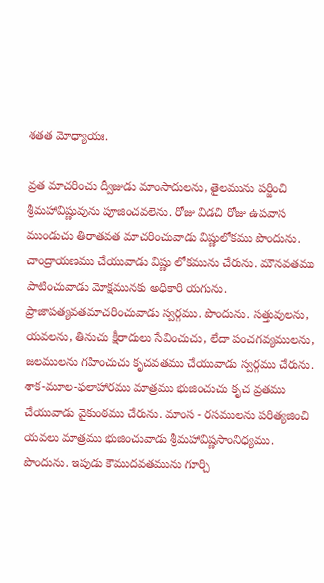శతత మోధ్యాయః.

వ్రత మాచరించు ద్వీజుడు మాంసాదులను, తైలమును పర్జించి శ్రీమహావిష్ణువును పూజించవలెను. రోజు విడచి రోజు ఉపవాస ముండుచు తిరాతవత మాచరించువాడు విష్ణులోకము పొందును. చాంద్రాయణము చేయువాడు విష్ణు లోకమును చేరును. మౌనవతము పాటించువాడు మోక్షమునకు అధికారి యగును. ప్రాజాపత్యవతమాచరించువాడు స్వర్గము. పొందును. సత్తువులను, యవలను, తినుచు క్షీరాదులు సేవించుచు, లేదా పంచగవ్యములను, జలములను గహించుచు కృచవతము చేయువాడు స్వర్గము చేరును. శాక-మూల-ఫలాహారము మాత్రము భుజించుచు కృచ వ్రతము చేయువాడు వైకుంఠము చేరును. మాంస - రసములను పరిత్యజించి యవలు మాత్రము భుజించువాడు శ్రీమహావిష్ణసాంనిధ్యము. పొందును. ఇపుడు కౌముదవతమును గూర్చి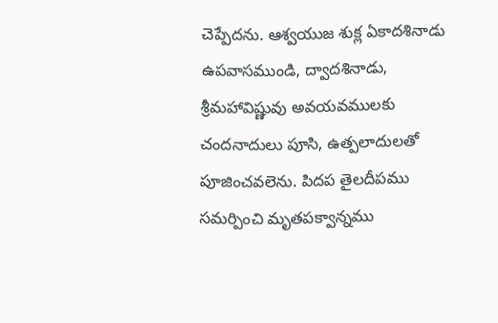చెప్పేదను. ఆశ్వయుజ శుక్ల ఏకాదశినాడు ఉపవాసముండి, ద్వాదశినాడు, శ్రీమహావిష్ణువు అవయవములకు చందనాదులు పూసి, ఉత్పలాదులతో పూజించవలెను. పిదప తైలదీపము సమర్పించి మృతపక్వాన్నము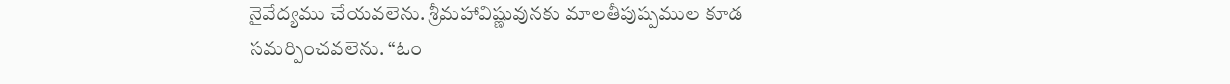నైవేద్యము చేయవలెను. శ్రీమహావిష్ణువునకు మాలతీపుష్పముల కూడ సమర్పించవలెను. “ఓం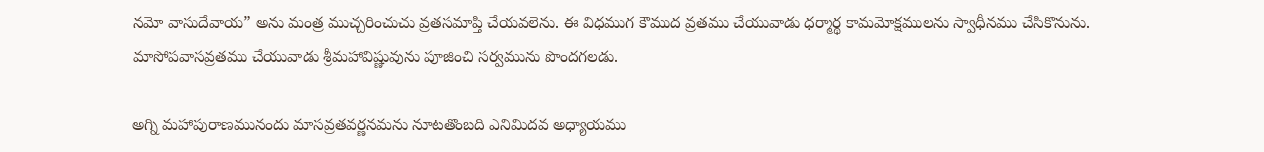నమో వాసుదేవాయ” అను మంత్ర ముచ్చరించుచు వ్రతసమాప్తి చేయవలెను. ఈ విధముగ కౌముద వ్రతము చేయువాడు ధర్మార్థ కామమోక్షములను స్వాధీనము చేసికొనును. మాసోపవాసవ్రతము చేయువాడు శ్రీమహావిష్ణువును పూజించి సర్వమును పొందగలడు.

అగ్ని మహాపురాణమునందు మాసవ్రతవర్ణనమను నూటతొంబది ఎనిమిదవ అధ్యాయము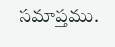సమాప్తము.